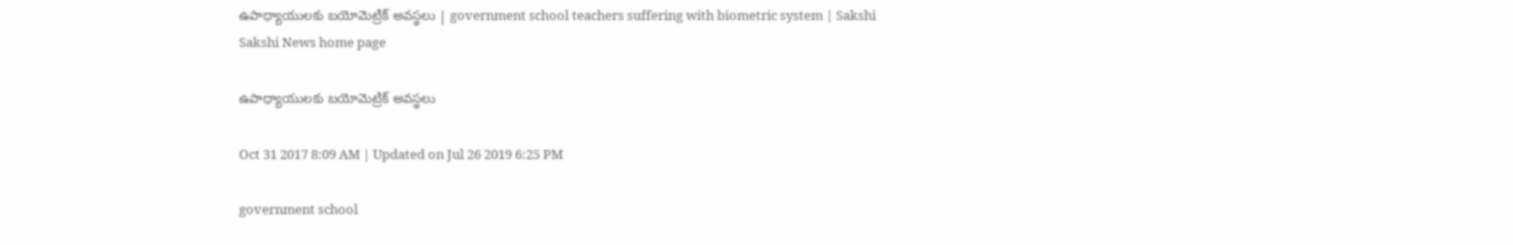ఉపాధ్యాయులకు బయోమెట్రిక్‌ అవస్థలు | government school teachers suffering with biometric system | Sakshi
Sakshi News home page

ఉపాధ్యాయులకు బయోమెట్రిక్‌ అవస్థలు

Oct 31 2017 8:09 AM | Updated on Jul 26 2019 6:25 PM

government school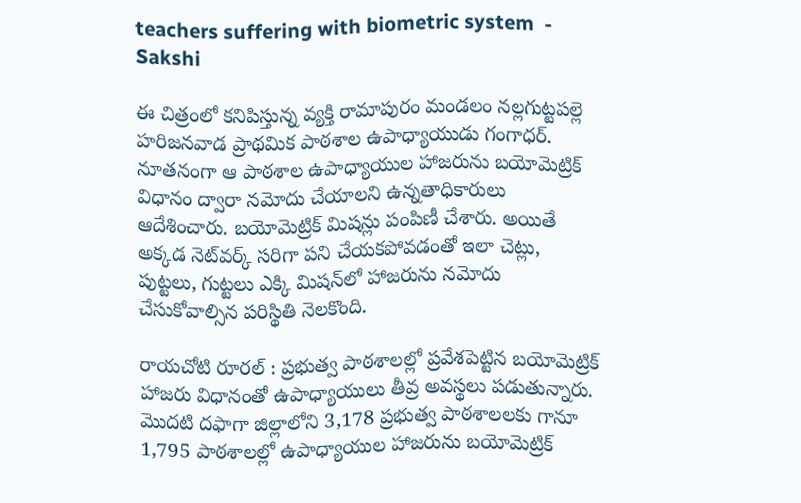teachers suffering with biometric system  - Sakshi

ఈ చిత్రంలో కనిపిస్తున్న వ్యక్తి రామాపురం మండలం నల్లగుట్టపల్లె హరిజనవాడ ప్రాథమిక పాఠశాల ఉపాధ్యాయుడు గంగాధర్‌. నూతనంగా ఆ పాఠశాల ఉపాధ్యాయుల హాజరును బయోమెట్రిక్‌ విధానం ద్వారా నమోదు చేయాలని ఉన్నతాధికారులు ఆదేశించారు. బయోమెట్రిక్‌ మిషన్లు పంపిణీ చేశారు. అయితే అక్కడ నెట్‌వర్క్‌ సరిగా పని చేయకపోవడంతో ఇలా చెట్లు, పుట్టలు, గుట్టలు ఎక్కి మిషన్‌లో హాజరును నమోదు చేసుకోవాల్సిన పరిస్థితి నెలకొంది.

రాయచోటి రూరల్‌ : ప్రభుత్వ పాఠశాలల్లో ప్రవేశపెట్టిన బయోమెట్రిక్‌ హాజరు విధానంతో ఉపాధ్యాయులు తీవ్ర అవస్థలు పడుతున్నారు. మొదటి దఫాగా జిల్లాలోని 3,178 ప్రభుత్వ పాఠశాలలకు గానూ 1,795 పాఠశాలల్లో ఉపాధ్యాయుల హాజరును బయోమెట్రిక్‌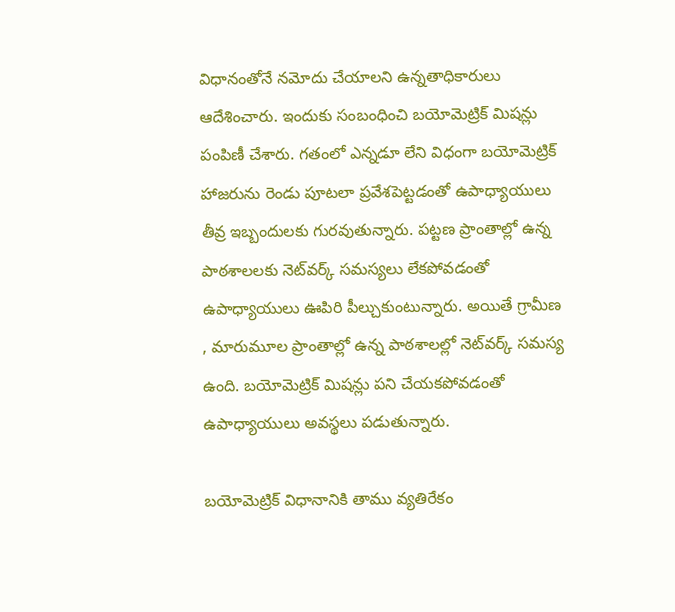విధానంతోనే నమోదు చేయాలని ఉన్నతాధికారులు ఆదేశించారు. ఇందుకు సంబంధించి బయోమెట్రిక్‌ మిషన్లు పంపిణీ చేశారు. గతంలో ఎన్నడూ లేని విధంగా బయోమెట్రిక్‌ హాజరును రెండు పూటలా ప్రవేశపెట్టడంతో ఉపాధ్యాయులు తీవ్ర ఇబ్బందులకు గురవుతున్నారు. పట్టణ ప్రాంతాల్లో ఉన్న పాఠశాలలకు నెట్‌వర్క్‌ సమస్యలు లేకపోవడంతో ఉపాధ్యాయులు ఊపిరి పీల్చుకుంటున్నారు. అయితే గ్రామీణ , మారుమూల ప్రాంతాల్లో ఉన్న పాఠశాలల్లో నెట్‌వర్క్‌ సమస్య ఉంది. బయోమెట్రిక్‌ మిషన్లు పని చేయకపోవడంతో ఉపాధ్యాయులు అవస్థలు పడుతున్నారు.

బయోమెట్రిక్‌ విధానానికి తాము వ్యతిరేకం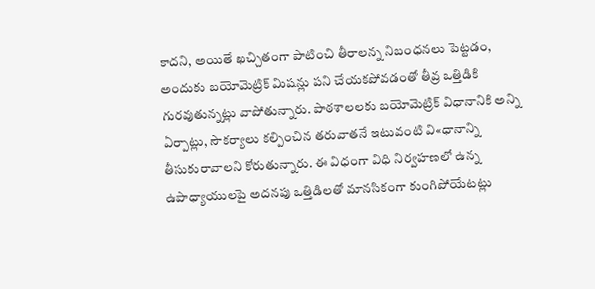కాదని, అయితే ఖచ్చితంగా పాటించి తీరాలన్న నిబంధనలు పెట్టడం, అందుకు బయోమెట్రిక్‌ మిషన్లు పని చేయకపోవడంతో తీవ్ర ఒత్తిడికి గురవుతున్నట్లు వాపోతున్నారు. పాఠశాలలకు బయోమెట్రిక్‌ విధానానికి అన్ని ఏర్పాట్లు, సౌకర్యాలు కల్పించిన తరువాతనే ఇటువంటి వి«ధానాన్ని తీసుకురావాలని కోరుతున్నారు. ఈ విధంగా విధి నిర్వహణలో ఉన్న ఉపాధ్యాయులపై అదనపు ఒత్తిడిలతో మానసికంగా కుంగిపోయేటట్లు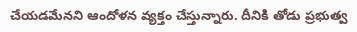చేయడమేనని ఆందోళన వ్యక్తం చేస్తున్నారు. దీనికి తోడు ప్రభుత్వ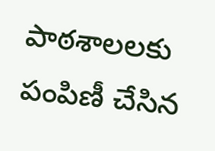పాఠశాలలకు పంపిణీ చేసిన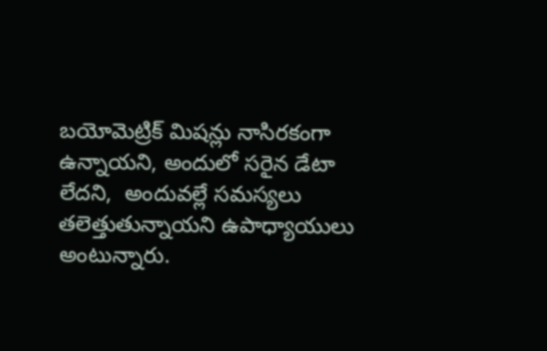బయోమెట్రిక్‌ మిషన్లు నాసిరకంగా ఉన్నాయని, అందులో సరైన డేటా లేదని,  అందువల్లే సమస్యలు తలెత్తుతున్నాయని ఉపాధ్యాయులు అంటున్నారు.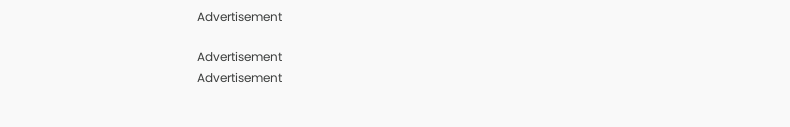Advertisement

Advertisement
Advertisement